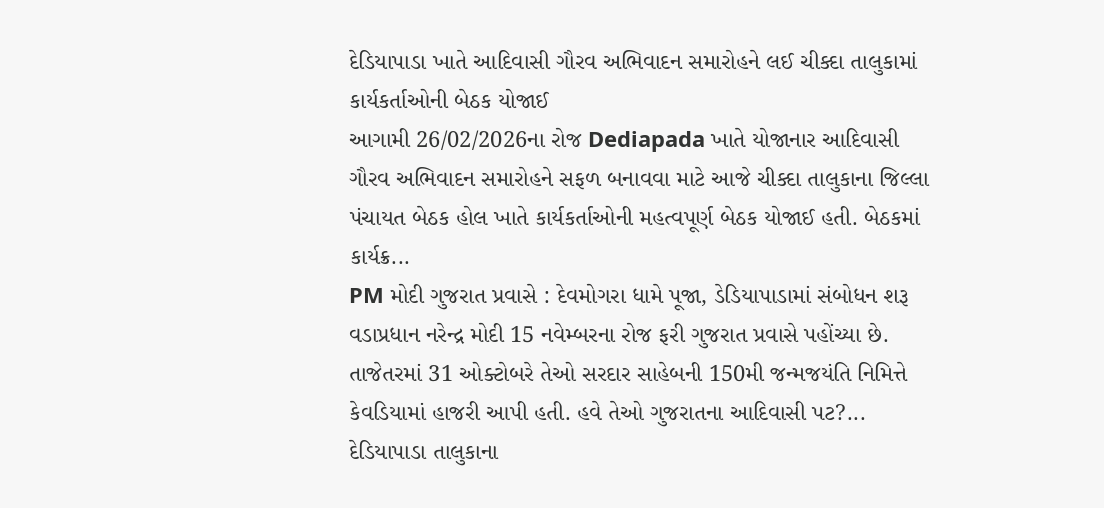દેડિયાપાડા ખાતે આદિવાસી ગૌરવ અભિવાદન સમારોહને લઈ ચીક્દા તાલુકામાં કાર્યકર્તાઓની બેઠક યોજાઈ
આગામી 26/02/2026ના રોજ Dediapada ખાતે યોજાનાર આદિવાસી ગૌરવ અભિવાદન સમારોહને સફળ બનાવવા માટે આજે ચીક્દા તાલુકાના જિલ્લા પંચાયત બેઠક હોલ ખાતે કાર્યકર્તાઓની મહત્વપૂર્ણ બેઠક યોજાઈ હતી. બેઠકમાં કાર્યક્ર...
PM મોદી ગુજરાત પ્રવાસે : દેવમોગરા ધામે પૂજા, ડેડિયાપાડામાં સંબોધન શરૂ
વડાપ્રધાન નરેન્દ્ર મોદી 15 નવેમ્બરના રોજ ફરી ગુજરાત પ્રવાસે પહોંચ્યા છે. તાજેતરમાં 31 ઓક્ટોબરે તેઓ સરદાર સાહેબની 150મી જન્મજયંતિ નિમિત્તે કેવડિયામાં હાજરી આપી હતી. હવે તેઓ ગુજરાતના આદિવાસી પટ?...
દેડિયાપાડા તાલુકાના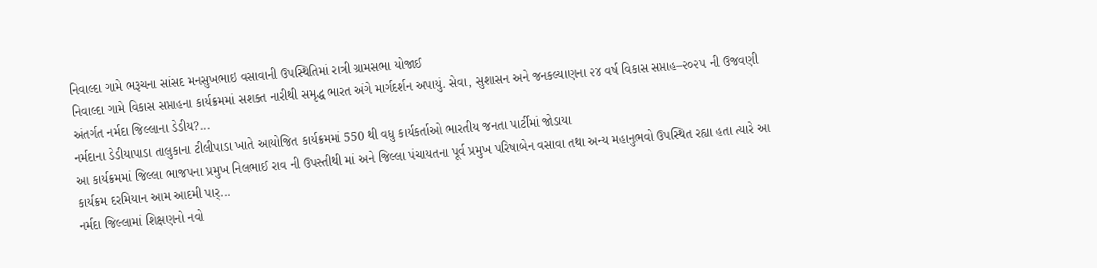નિવાલ્દા ગામે ભરૂચના સાંસદ મનસુખભાઇ વસાવાની ઉપસ્થિતિમાં રાત્રી ગ્રામસભા યોજાઈ
નિવાલ્દા ગામે વિકાસ સપ્તાહના કાર્યક્રમમાં સશક્ત નારીથી સમૃદ્ધ ભારત અંગે માર્ગદર્શન અપાયું. સેવા, સુશાસન અને જનકલ્યાણના ૨૪ વર્ષ વિકાસ સપ્તાહ–૨૦૨૫ ની ઉજવણી અંતર્ગત નર્મદા જિલ્લાના ડેડીય?...
નર્મદાના ડેડીયાપાડા તાલુકાના ટીલીપાડા ખાતે આયોજિત કાર્યક્રમમાં 550 થી વધુ કાર્યકર્તાઓ ભારતીય જનતા પાર્ટીમાં જોડાયા
આ કાર્યક્રમમાં જિલ્લા ભાજપના પ્રમુખ નિલભાઈ રાવ ની ઉપસ્તીથી માં અને જિલ્લા પંચાયતના પૂર્વ પ્રમુખ પરિષાબેન વસાવા તથા અન્ય મહાનુભવો ઉપસ્થિત રહ્યા હતા ત્યારે આ કાર્યક્રમ દરમિયાન આમ આદમી પાર્...
નર્મદા જિલ્લામાં શિક્ષણનો નવો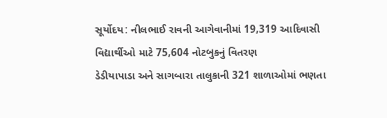સૂર્યોદય: નીલભાઈ રાવની આગેવાનીમાં 19,319 આદિવાસી વિદ્યાર્થીઓ માટે 75,604 નોટબુકનું વિતરણ
ડેડીયાપાડા અને સાગબારા તાલુકાની 321 શાળાઓમાં ભણતા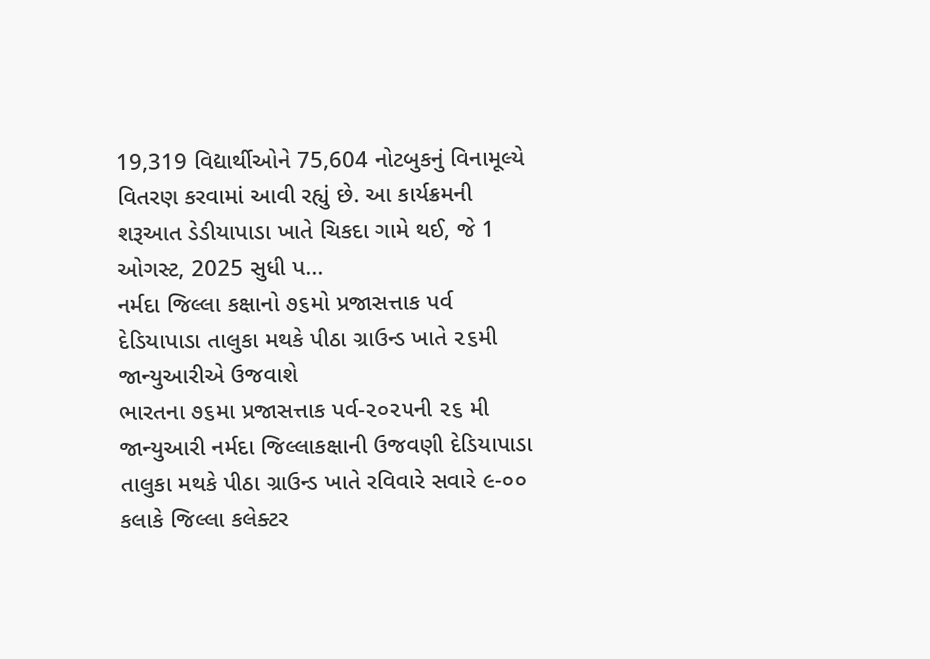19,319 વિદ્યાર્થીઓને 75,604 નોટબુકનું વિનામૂલ્યે વિતરણ કરવામાં આવી રહ્યું છે. આ કાર્યક્રમની શરૂઆત ડેડીયાપાડા ખાતે ચિકદા ગામે થઈ, જે 1 ઓગસ્ટ, 2025 સુધી પ...
નર્મદા જિલ્લા કક્ષાનો ૭૬મો પ્રજાસત્તાક પર્વ દેડિયાપાડા તાલુકા મથકે પીઠા ગ્રાઉન્ડ ખાતે ૨૬મી જાન્યુઆરીએ ઉજવાશે
ભારતના ૭૬મા પ્રજાસત્તાક પર્વ-૨૦૨૫ની ૨૬ મી જાન્યુઆરી નર્મદા જિલ્લાકક્ષાની ઉજવણી દેડિયાપાડા તાલુકા મથકે પીઠા ગ્રાઉન્ડ ખાતે રવિવારે સવારે ૯-૦૦ કલાકે જિલ્લા કલેક્ટર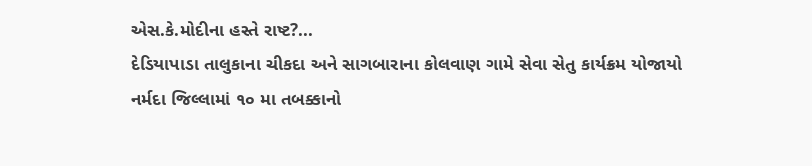એસ.કે.મોદીના હસ્તે રાષ્ટ?...
દેડિયાપાડા તાલુકાના ચીકદા અને સાગબારાના કોલવાણ ગામે સેવા સેતુ કાર્યક્રમ યોજાયો
નર્મદા જિલ્લામાં ૧૦ મા તબક્કાનો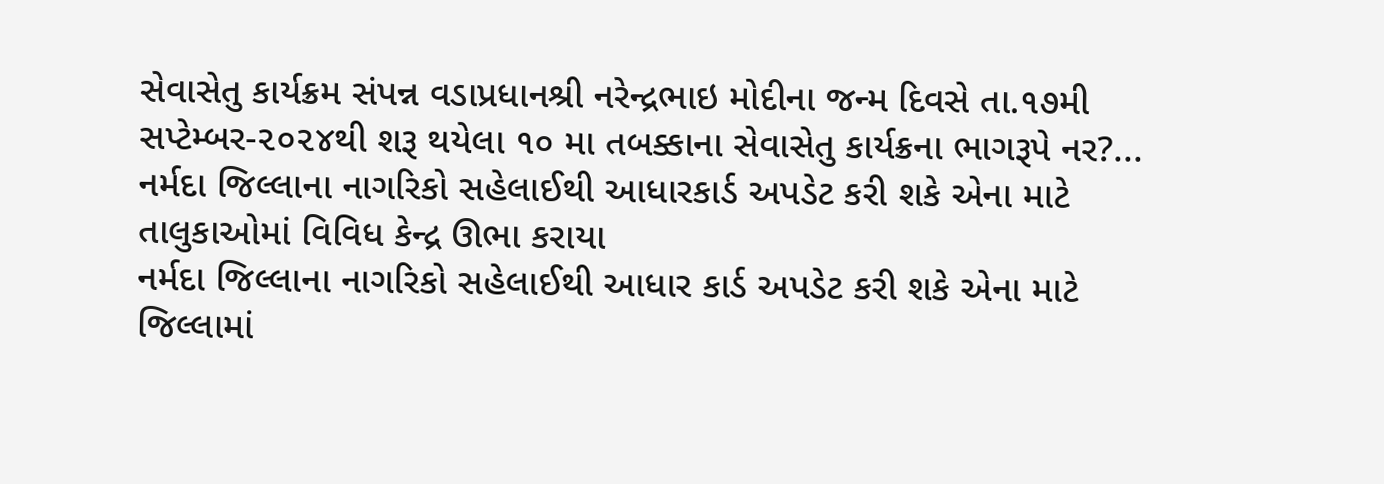સેવાસેતુ કાર્યક્રમ સંપન્ન વડાપ્રધાનશ્રી નરેન્દ્રભાઇ મોદીના જન્મ દિવસે તા.૧૭મી સપ્ટેમ્બર-૨૦૨૪થી શરૂ થયેલા ૧૦ મા તબક્કાના સેવાસેતુ કાર્યક્રના ભાગરૂપે નર?...
નર્મદા જિલ્લાના નાગરિકો સહેલાઈથી આધારકાર્ડ અપડેટ કરી શકે એના માટે તાલુકાઓમાં વિવિધ કેન્દ્ર ઊભા કરાયા
નર્મદા જિલ્લાના નાગરિકો સહેલાઈથી આધાર કાર્ડ અપડેટ કરી શકે એના માટે જિલ્લામાં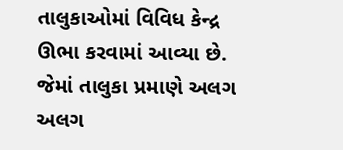તાલુકાઓમાં વિવિધ કેન્દ્ર ઊભા કરવામાં આવ્યા છે. જેમાં તાલુકા પ્રમાણે અલગ અલગ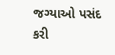જગ્યાઓ પસંદ કરી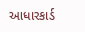આધારકાર્ડ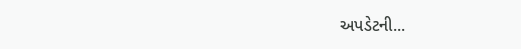અપડેટની...